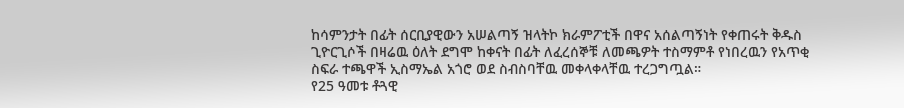ከሳምንታት በፊት ሰርቢያዊውን አሠልጣኝ ዝላትኮ ክራምፖቲች በዋና አሰልጣኝነት የቀጠሩት ቅዱስ ጊዮርጊሶች በዛሬዉ ዕለት ደግሞ ከቀናት በፊት ለፈረሰኞቹ ለመጫዎት ተስማምቶ የነበረዉን የአጥቂ ስፍራ ተጫዋች ኢስማኤል አጎሮ ወደ ስብስባቸዉ መቀላቀላቸዉ ተረጋግጧል።
የ25 ዓመቱ ቶጓዊ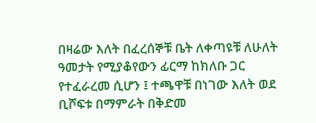በዛሬው እለት በፈረሰኞቹ ቤት ለቀጣዩቹ ለሁለት ዓመታት የሚያቆየውን ፊርማ ከክለቡ ጋር የተፈራረመ ሲሆን ፤ ተጫዋቹ በነገው እለት ወደ ቢሾፍቱ በማምራት በቅድመ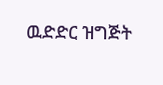ዉድድር ዝግጅት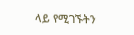ላይ የሚገኙትን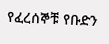የፈረሰኞቹ የቡድን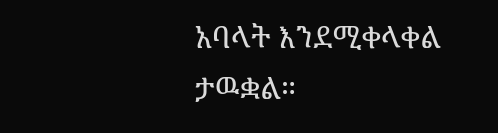አባላት እንደሚቀላቀል ታዉቋል።